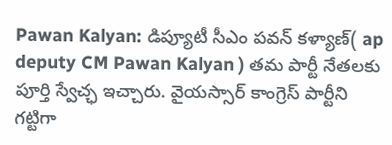Pawan Kalyan: డిప్యూటీ సీఎం పవన్ కళ్యాణ్( ap deputy CM Pawan Kalyan ) తమ పార్టీ నేతలకు పూర్తి స్వేచ్ఛ ఇచ్చారు. వైయస్సార్ కాంగ్రెస్ పార్టీని గట్టిగా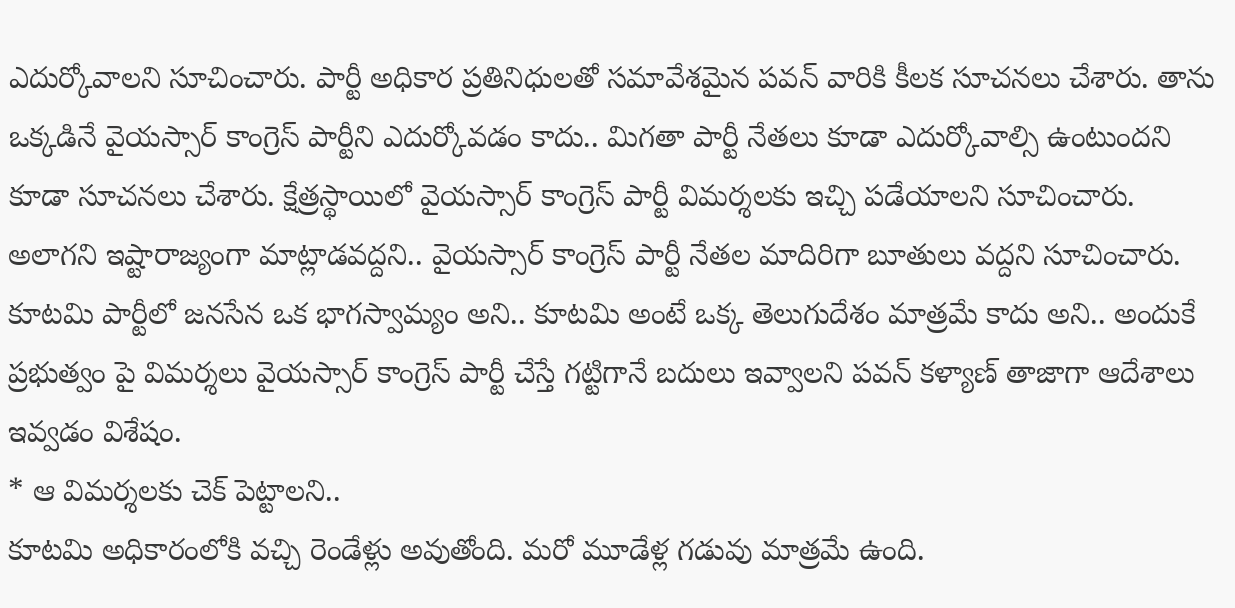ఎదుర్కోవాలని సూచించారు. పార్టీ అధికార ప్రతినిధులతో సమావేశమైన పవన్ వారికి కీలక సూచనలు చేశారు. తాను ఒక్కడినే వైయస్సార్ కాంగ్రెస్ పార్టీని ఎదుర్కోవడం కాదు.. మిగతా పార్టీ నేతలు కూడా ఎదుర్కోవాల్సి ఉంటుందని కూడా సూచనలు చేశారు. క్షేత్రస్థాయిలో వైయస్సార్ కాంగ్రెస్ పార్టీ విమర్శలకు ఇచ్చి పడేయాలని సూచించారు. అలాగని ఇష్టారాజ్యంగా మాట్లాడవద్దని.. వైయస్సార్ కాంగ్రెస్ పార్టీ నేతల మాదిరిగా బూతులు వద్దని సూచించారు. కూటమి పార్టీలో జనసేన ఒక భాగస్వామ్యం అని.. కూటమి అంటే ఒక్క తెలుగుదేశం మాత్రమే కాదు అని.. అందుకే ప్రభుత్వం పై విమర్శలు వైయస్సార్ కాంగ్రెస్ పార్టీ చేస్తే గట్టిగానే బదులు ఇవ్వాలని పవన్ కళ్యాణ్ తాజాగా ఆదేశాలు ఇవ్వడం విశేషం.
* ఆ విమర్శలకు చెక్ పెట్టాలని..
కూటమి అధికారంలోకి వచ్చి రెండేళ్లు అవుతోంది. మరో మూడేళ్ల గడువు మాత్రమే ఉంది.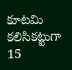కూటమి కలిసికట్టుగా 15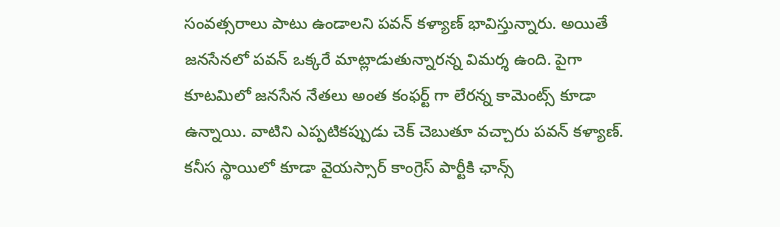సంవత్సరాలు పాటు ఉండాలని పవన్ కళ్యాణ్ భావిస్తున్నారు. అయితే జనసేనలో పవన్ ఒక్కరే మాట్లాడుతున్నారన్న విమర్శ ఉంది. పైగా కూటమిలో జనసేన నేతలు అంత కంఫర్ట్ గా లేరన్న కామెంట్స్ కూడా ఉన్నాయి. వాటిని ఎప్పటికప్పుడు చెక్ చెబుతూ వచ్చారు పవన్ కళ్యాణ్. కనీస స్థాయిలో కూడా వైయస్సార్ కాంగ్రెస్ పార్టీకి ఛాన్స్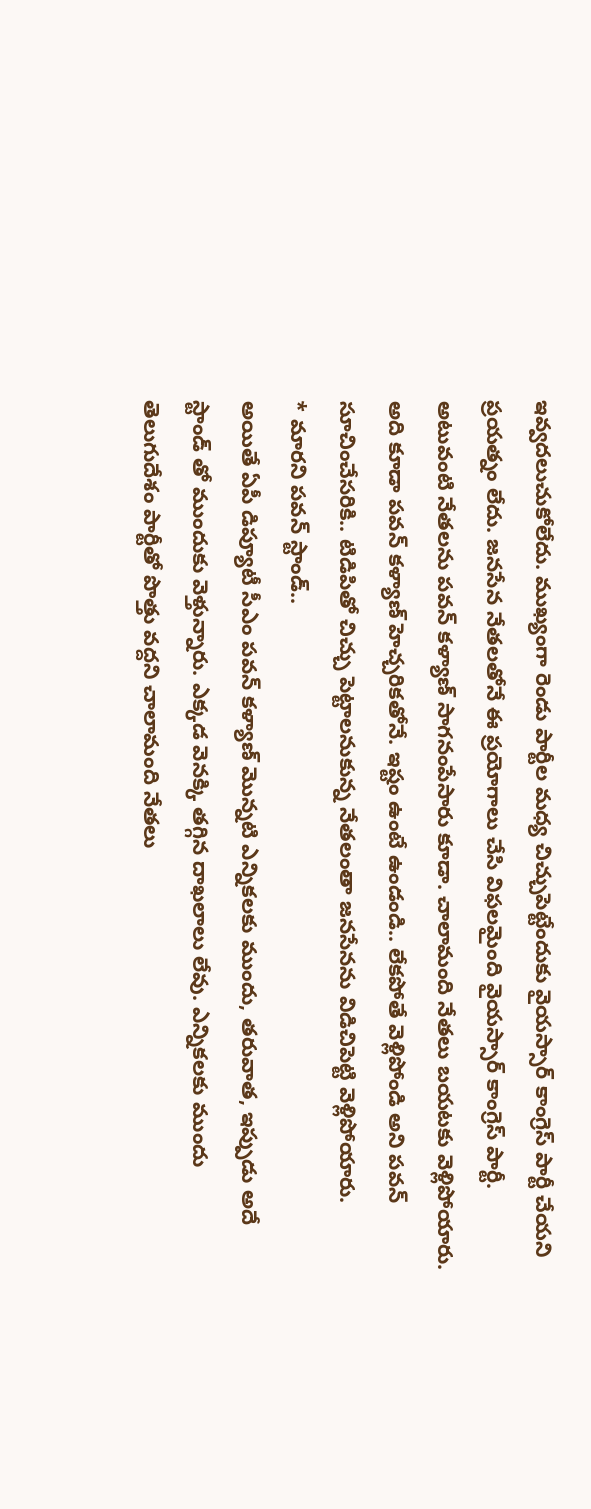ఇవ్వదలుచుకోలేదు. ముఖ్యంగా రెండు పార్టీల మధ్య చిచ్చుపెట్టేందుకు వైయస్సార్ కాంగ్రెస్ పార్టీ చేయని ప్రయత్నం లేదు. జనసేన నేతలతోనే ఈ ప్రయోగాలు చేసి విఫలమైంది వైయస్సార్ కాంగ్రెస్ పార్టీ. అటువంటి నేతలను పవన్ కళ్యాణ్ సాగనంపేసారు కూడా. చాలామంది నేతలు బయటకు వెళ్లిపోయారు. అది కూడా పవన్ కళ్యాణ్ హెచ్చరికతోనే. ఇష్టం ఉంటే ఉండండి.. లేకపోతే వెళ్లిపోండి అని పవన్ సూచించేసరికి.. టిడిపితో చిచ్చు పెట్టాలనుకున్న నేతలంతా జనసేనను విడిచిపెట్టి వెళ్లిపోయారు.
* మారని పవన్ స్టాండ్..
అయితే ఏపీ డిప్యూటీ సీఎం పవన్ కళ్యాణ్ మొన్నటి ఎన్నికలకు ముందు, తరువాత, ఇప్పుడు అదే స్టాండ్ తో ముందుకు వెళ్తున్నారు. ఎక్కడ వెనక్కి తగ్గిన దాఖలాలు లేవు. ఎన్నికలకు ముందు తెలుగుదేశం పార్టీతో పొత్తు వద్దని చాలామంది నేతలు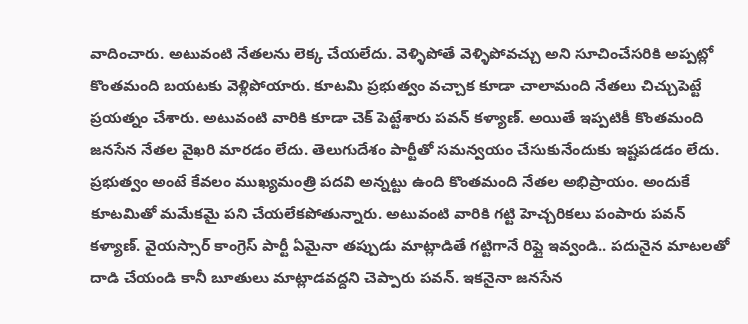వాదించారు. అటువంటి నేతలను లెక్క చేయలేదు. వెళ్ళిపోతే వెళ్ళిపోవచ్చు అని సూచించేసరికి అప్పట్లో కొంతమంది బయటకు వెళ్లిపోయారు. కూటమి ప్రభుత్వం వచ్చాక కూడా చాలామంది నేతలు చిచ్చుపెట్టే ప్రయత్నం చేశారు. అటువంటి వారికి కూడా చెక్ పెట్టేశారు పవన్ కళ్యాణ్. అయితే ఇప్పటికీ కొంతమంది జనసేన నేతల వైఖరి మారడం లేదు. తెలుగుదేశం పార్టీతో సమన్వయం చేసుకునేందుకు ఇష్టపడడం లేదు. ప్రభుత్వం అంటే కేవలం ముఖ్యమంత్రి పదవి అన్నట్టు ఉంది కొంతమంది నేతల అభిప్రాయం. అందుకే కూటమితో మమేకమై పని చేయలేకపోతున్నారు. అటువంటి వారికి గట్టి హెచ్చరికలు పంపారు పవన్ కళ్యాణ్. వైయస్సార్ కాంగ్రెస్ పార్టీ ఏమైనా తప్పుడు మాట్లాడితే గట్టిగానే రిప్లై ఇవ్వండి.. పదునైన మాటలతో దాడి చేయండి కానీ బూతులు మాట్లాడవద్దని చెప్పారు పవన్. ఇకనైనా జనసేన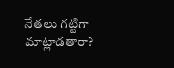నేతలు గట్టిగా మాట్లాడతారా?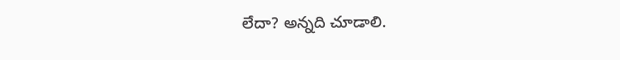లేదా? అన్నది చూడాలి.